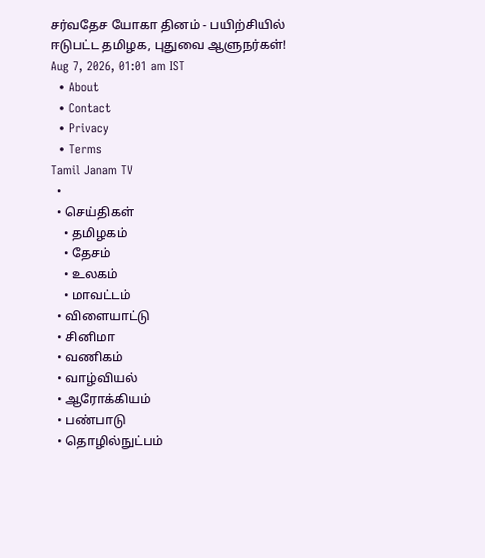சர்வதேச யோகா தினம் - பயிற்சியில் ஈடுபட்ட தமிழக, புதுவை ஆளுநர்கள்!
Aug 7, 2026, 01:01 am IST
  • About
  • Contact
  • Privacy
  • Terms
Tamil Janam TV
  •
  • செய்திகள்
    • தமிழகம்
    • தேசம்
    • உலகம்
    • மாவட்டம்
  • விளையாட்டு
  • சினிமா
  • வணிகம்
  • வாழ்வியல்
  • ஆரோக்கியம்
  • பண்பாடு
  • தொழில்நுட்பம்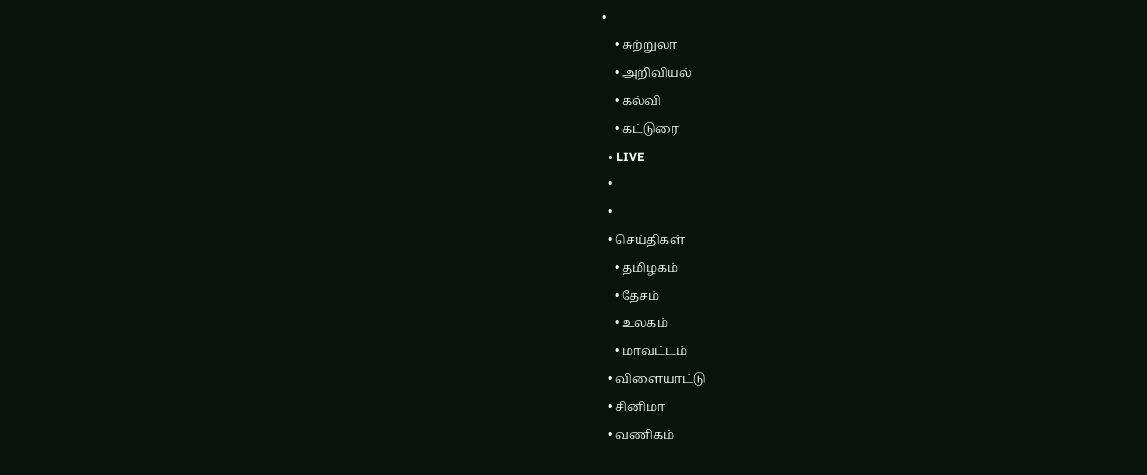•
    • சுற்றுலா
    • அறிவியல்
    • கல்வி
    • கட்டுரை
  • LIVE
  •
  •
  • செய்திகள்
    • தமிழகம்
    • தேசம்
    • உலகம்
    • மாவட்டம்
  • விளையாட்டு
  • சினிமா
  • வணிகம்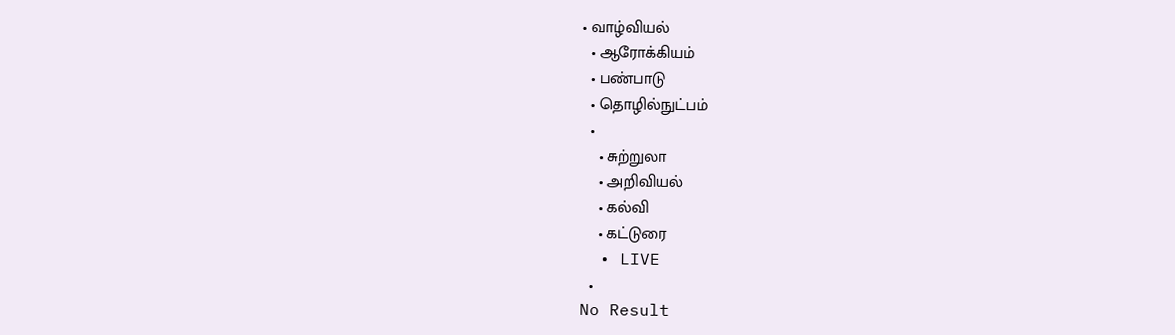• வாழ்வியல்
  • ஆரோக்கியம்
  • பண்பாடு
  • தொழில்நுட்பம்
  •
    • சுற்றுலா
    • அறிவியல்
    • கல்வி
    • கட்டுரை
  • LIVE
  •
No Result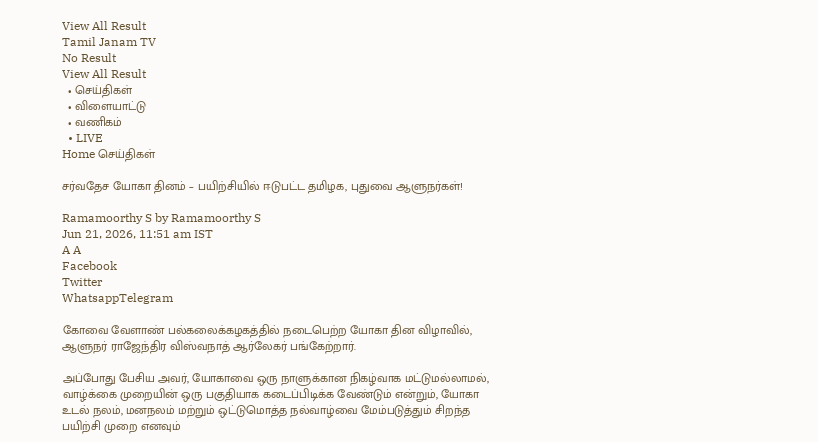View All Result
Tamil Janam TV
No Result
View All Result
  • செய்திகள்
  • விளையாட்டு
  • வணிகம்
  • LIVE
Home செய்திகள்

சர்வதேச யோகா தினம் – பயிற்சியில் ஈடுபட்ட தமிழக, புதுவை ஆளுநர்கள்!

Ramamoorthy S by Ramamoorthy S
Jun 21, 2026, 11:51 am IST
A A
Facebook
Twitter
WhatsappTelegram

கோவை வேளாண் பல்கலைக்கழகத்தில் நடைபெற்ற யோகா தின விழாவில், ஆளுநர் ராஜேந்திர விஸ்வநாத் ஆர்லேகர் பங்கேற்றார்.

அப்போது பேசிய அவர், யோகாவை ஒரு நாளுக்கான நிகழ்வாக மட்டுமல்லாமல், வாழ்க்கை முறையின் ஒரு பகுதியாக கடைப்பிடிக்க வேண்டும் என்றும், யோகா உடல் நலம், மனநலம் மற்றும் ஒட்டுமொத்த நல்வாழ்வை மேம்படுத்தும் சிறந்த பயிற்சி முறை எனவும்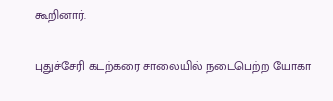கூறினார்.

புதுச்சேரி கடற்கரை சாலையில் நடைபெற்ற யோகா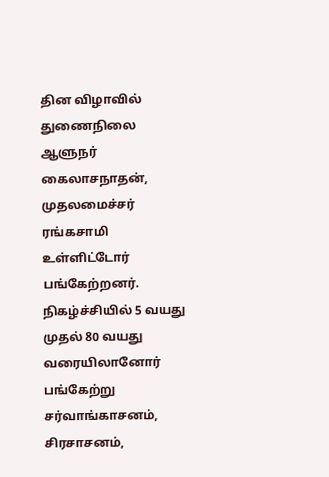தின விழாவில் துணைநிலை ஆளுநர் கைலாசநாதன், முதலமைச்சர் ரங்கசாமி உள்ளிட்டோர் பங்கேற்றனர். நிகழ்ச்சியில் 5 வயது முதல் 80 வயது வரையிலானோர் பங்கேற்று சர்வாங்காசனம், சிரசாசனம்,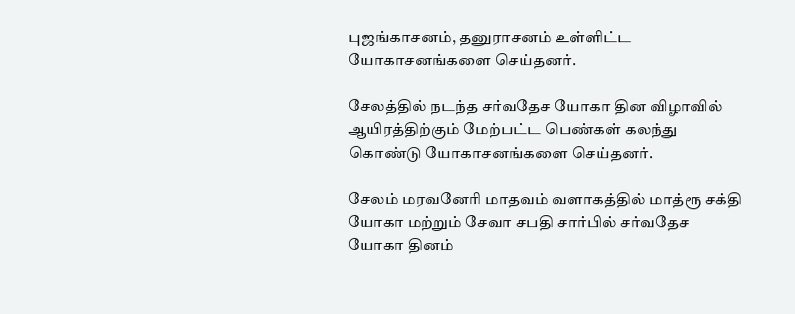புஜங்காசனம், தனுராசனம் உள்ளிட்ட யோகாசனங்களை செய்தனர்.

சேலத்தில் நடந்த சர்வதேச யோகா தின விழாவில் ஆயிரத்திற்கும் மேற்பட்ட பெண்கள் கலந்து கொண்டு யோகாசனங்களை செய்தனர்.

சேலம் மரவனேரி மாதவம் வளாகத்தில் மாத்ரூ சக்தி யோகா மற்றும் சேவா சபதி சார்பில் சர்வதேச யோகா தினம்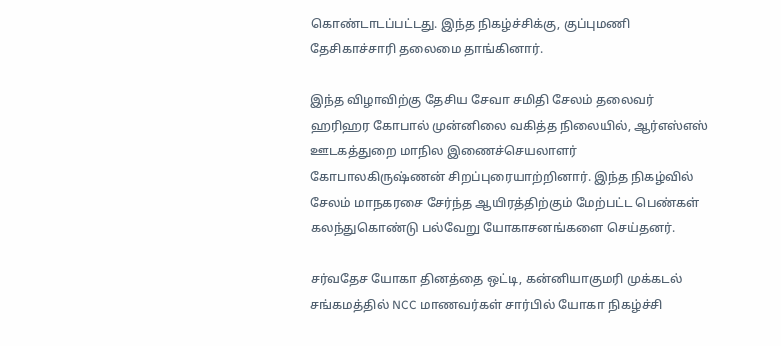கொண்டாடப்பட்டது. இந்த நிகழ்ச்சிக்கு, குப்புமணி தேசிகாச்சாரி தலைமை தாங்கினார்.

இந்த விழாவிற்கு தேசிய சேவா சமிதி சேலம் தலைவர் ஹரிஹர கோபால் முன்னிலை வகித்த நிலையில், ஆர்எஸ்எஸ் ஊடகத்துறை மாநில இணைச்செயலாளர் கோபாலகிருஷ்ணன் சிறப்புரையாற்றினார். இந்த நிகழ்வில் சேலம் மாநகரசை சேர்ந்த ஆயிரத்திற்கும் மேற்பட்ட பெண்கள் கலந்துகொண்டு பல்வேறு யோகாசனங்களை செய்தனர்.

சர்வதேச யோகா தினத்தை ஒட்டி, கன்னியாகுமரி முக்கடல் சங்கமத்தில் NCC மாணவர்கள் சார்பில் யோகா நிகழ்ச்சி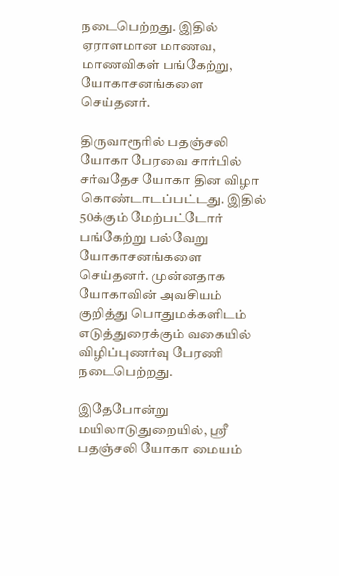நடைபெற்றது. இதில் ஏராளமான மாணவ, மாணவிகள் பங்கேற்று, யோகாசனங்களை செய்தனர்.

திருவாரூரில் பதஞ்சலி யோகா பேரவை சார்பில் சர்வதேச யோகா தின விழா கொண்டாடப்பட்டது. இதில் 50க்கும் மேற்பட்டோர் பங்கேற்று பல்வேறு யோகாசனங்களை செய்தனர். முன்னதாக யோகாவின் அவசியம் குறித்து பொதுமக்களிடம் எடுத்துரைக்கும் வகையில் விழிப்புணர்வு பேரணி நடைபெற்றது.

இதேபோன்று மயிலாடுதுறையில், ஸ்ரீ பதஞ்சலி யோகா மையம்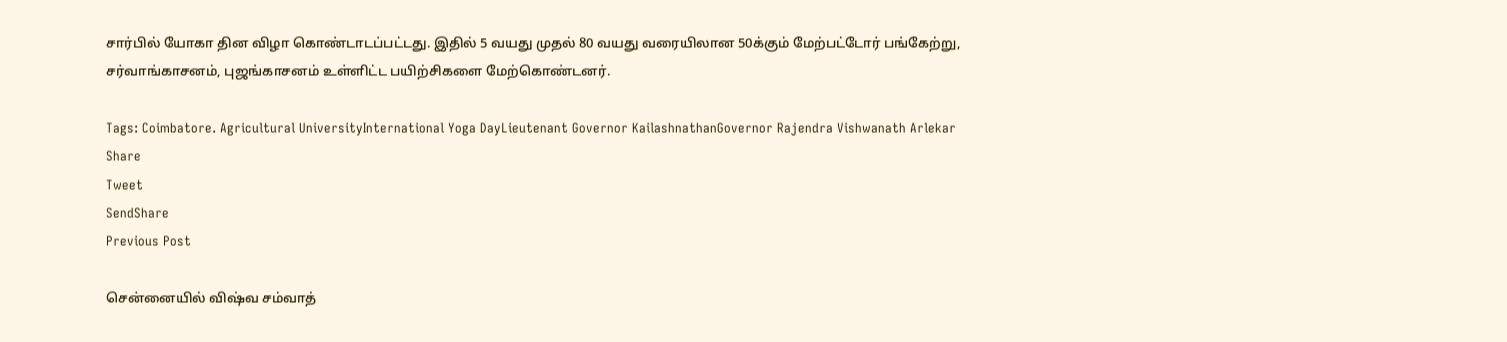சார்பில் யோகா தின விழா கொண்டாடப்பட்டது. இதில் 5 வயது முதல் 80 வயது வரையிலான 50க்கும் மேற்பட்டோர் பங்கேற்று, சர்வாங்காசனம், புஜங்காசனம் உள்ளிட்ட பயிற்சிகளை மேற்கொண்டனர்.

Tags: Coimbatore. Agricultural UniversityInternational Yoga DayLieutenant Governor KailashnathanGovernor Rajendra Vishwanath Arlekar
Share
Tweet
SendShare
Previous Post

சென்னையில் விஷ்வ சம்வாத்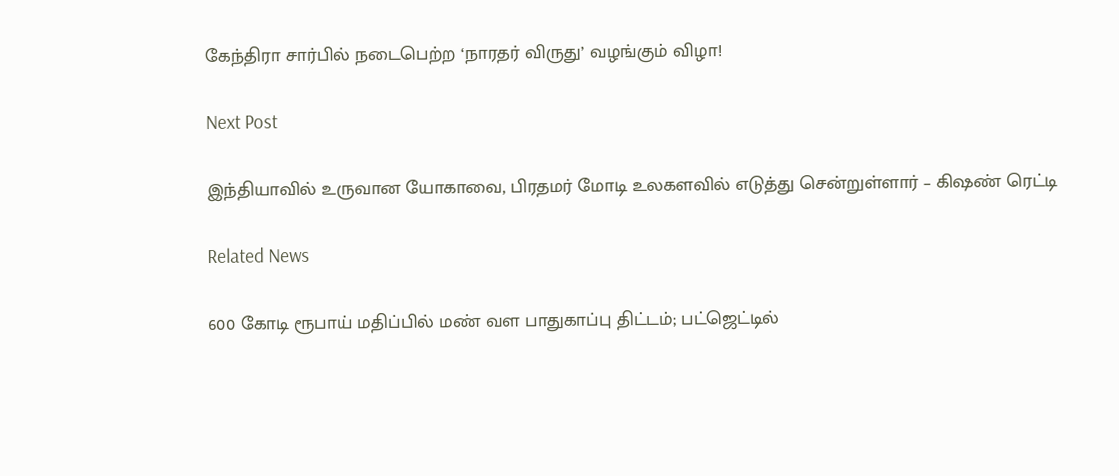கேந்திரா சார்பில் நடைபெற்ற ‘நாரதர் விருது’ வழங்கும் விழா!

Next Post

இந்தியாவில் உருவான யோகாவை, பிரதமர் மோடி உலகளவில் எடுத்து சென்றுள்ளார் – கிஷண் ரெட்டி

Related News

600 கோடி ரூபாய் மதிப்பில் மண் வள பாதுகாப்பு திட்டம்; பட்ஜெட்டில்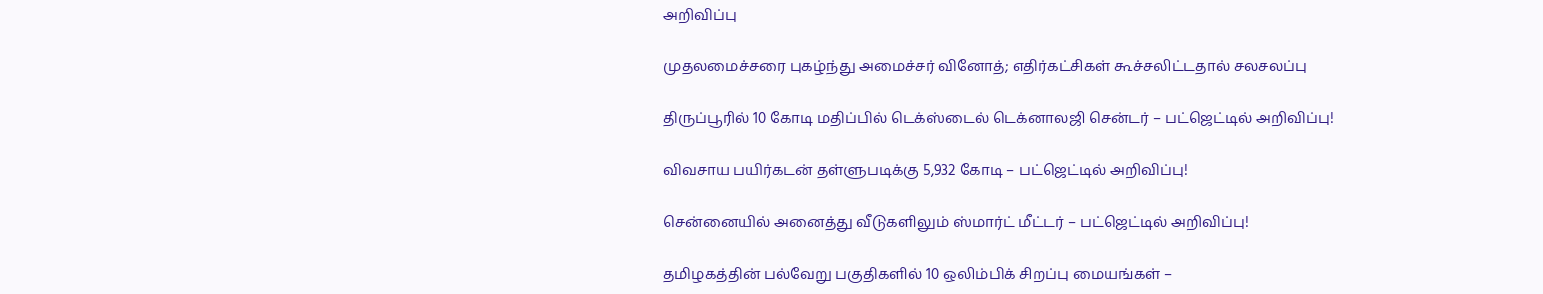அறிவிப்பு

முதலமைச்சரை புகழ்ந்து அமைச்சர் வினோத்; எதிர்கட்சிகள் கூச்சலிட்டதால் சலசலப்பு

திருப்பூரில் 10 கோடி மதிப்பில் டெக்ஸ்டைல் டெக்னாலஜி சென்டர் – பட்ஜெட்டில் அறிவிப்பு!

விவசாய பயிர்கடன் தள்ளுபடிக்கு 5,932 கோடி – பட்ஜெட்டில் அறிவிப்பு!

சென்னையில் அனைத்து வீடுகளிலும் ஸ்மார்ட் மீட்டர் – பட்ஜெட்டில் அறிவிப்பு!

தமிழகத்தின் பல்வேறு பகுதிகளில் 10 ஒலிம்பிக் சிறப்பு மையங்கள் –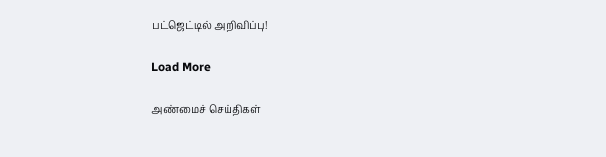பட்ஜெட்டில் அறிவிப்பு!

Load More

அண்மைச் செய்திகள்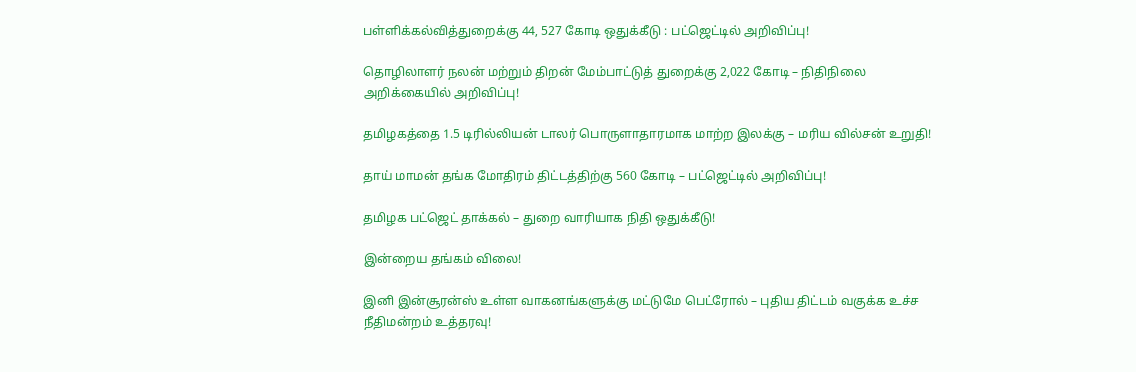பள்ளிக்கல்வித்துறைக்கு 44, 527 கோடி ஒதுக்கீடு : பட்ஜெட்டில் அறிவிப்பு!

தொழிலாளர் நலன் மற்றும் திறன் மேம்பாட்டுத் துறைக்கு 2,022 கோடி – நிதிநிலை அறிக்கையில் அறிவிப்பு!

தமிழகத்தை 1.5 டிரில்லியன் டாலர் பொருளாதாரமாக மாற்ற இலக்கு – மரிய வில்சன் உறுதி!

தாய் மாமன் தங்க மோதிரம் திட்டத்திற்கு 560 கோடி – பட்ஜெட்டில் அறிவிப்பு!

தமிழக பட்ஜெட் தாக்கல் – துறை வாரியாக நிதி ஒதுக்கீடு!

இன்றைய தங்கம் விலை!

இனி இன்சூரன்ஸ் உள்ள வாகனங்களுக்கு மட்டுமே பெட்ரோல் – புதிய திட்டம் வகுக்க உச்ச நீதிமன்றம் உத்தரவு!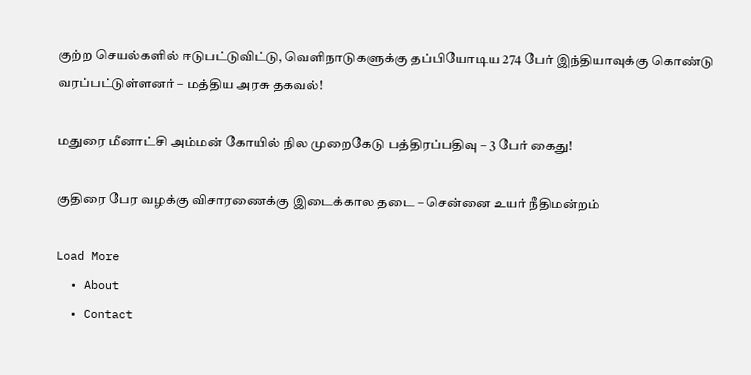குற்ற செயல்களில் ஈடுபட்டுவிட்டு, வெளிநாடுகளுக்கு தப்பியோடிய 274 பேர் இந்தியாவுக்கு கொண்டு வரப்பட்டுள்ளனர் – மத்திய அரசு தகவல்!

மதுரை மீனாட்சி அம்மன் கோயில் நில முறைகேடு பத்திரப்பதிவு – 3 பேர் கைது!

குதிரை பேர வழக்கு விசாரணைக்கு இடைக்கால தடை – சென்னை உயர் நீதிமன்றம்

Load More
  • About
  • Contact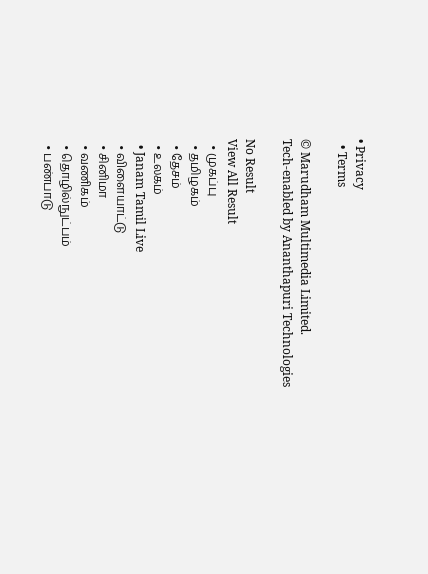• Privacy
  • Terms

© Marudham Multimedia Limited.
Tech-enabled by Ananthapuri Technologies

No Result
View All Result
  • முகப்பு
  • தமிழகம்
  • தேசம்
  • உலகம்
  • Janam Tamil Live
  • விளையாட்டு
  • சினிமா
  • வணிகம்
  • தொழில்நுட்பம்
  • பண்பாடு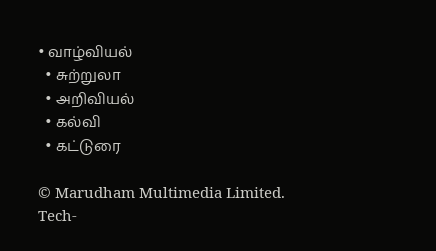• வாழ்வியல்
  • சுற்றுலா
  • அறிவியல்
  • கல்வி
  • கட்டுரை

© Marudham Multimedia Limited.
Tech-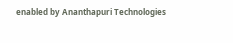enabled by Ananthapuri Technologies